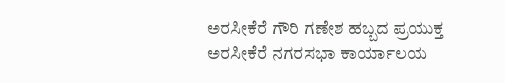ಅರಸೀಕೆರೆ ಗೌರಿ ಗಣೇಶ ಹಬ್ಬದ ಪ್ರಯುಕ್ತ ಅರಸೀಕೆರೆ ನಗರಸಭಾ ಕಾರ್ಯಾಲಯ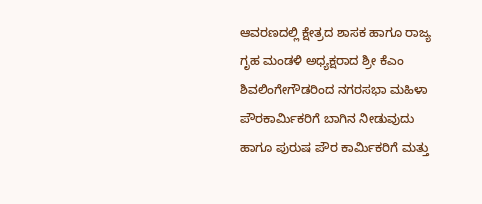ಆವರಣದಲ್ಲಿ ಕ್ಷೇತ್ರದ ಶಾಸಕ ಹಾಗೂ ರಾಜ್ಯ ಗೃಹ ಮಂಡಳಿ ಅಧ್ಯಕ್ಷರಾದ ಶ್ರೀ ಕೆಎಂ ಶಿವಲಿಂಗೇಗೌಡರಿಂದ ನಗರಸಭಾ ಮಹಿಳಾ ಪೌರಕಾರ್ಮಿಕರಿಗೆ ಬಾಗಿನ ನೀಡುವುದು ಹಾಗೂ ಪುರುಷ ಪೌರ ಕಾರ್ಮಿಕರಿಗೆ ಮತ್ತು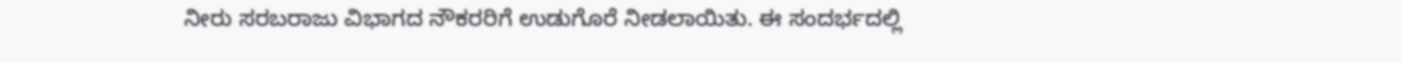ನೀರು ಸರಬರಾಜು ವಿಭಾಗದ ನೌಕರರಿಗೆ ಉಡುಗೊರೆ ನೀಡಲಾಯಿತು. ಈ ಸಂದರ್ಭದಲ್ಲಿ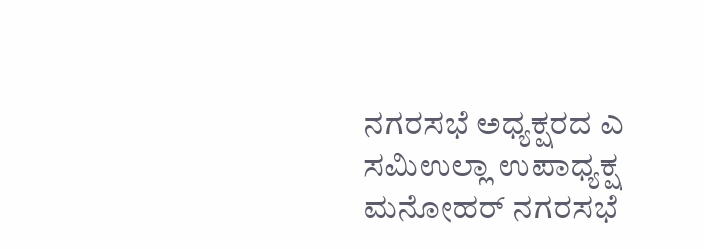ನಗರಸಭೆ ಅಧ್ಯಕ್ಷರದ ಎ ಸಮಿಉಲ್ಲಾ ಉಪಾಧ್ಯಕ್ಷ ಮನೋಹರ್ ನಗರಸಭೆ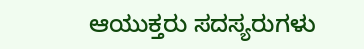ಆಯುಕ್ತರು ಸದಸ್ಯರುಗಳು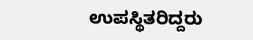ಉಪಸ್ಥಿತರಿದ್ದರು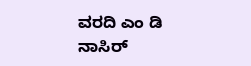ವರದಿ ಎಂ ಡಿ ನಾಸಿರ್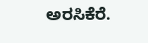ಅರಸಿಕೆರೆ.